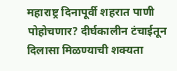महाराष्ट्र दिनापूर्वी शहरात पाणी पोहोचणार? दीर्घकालीन टंचाईतून दिलासा मिळण्याची शक्यता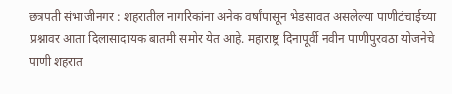छत्रपती संभाजीनगर : शहरातील नागरिकांना अनेक वर्षांपासून भेडसावत असलेल्या पाणीटंचाईच्या प्रश्नावर आता दिलासादायक बातमी समोर येत आहे. महाराष्ट्र दिनापूर्वी नवीन पाणीपुरवठा योजनेचे पाणी शहरात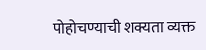पोहोचण्याची शक्यता व्यक्त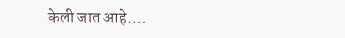केली जात आहे.…